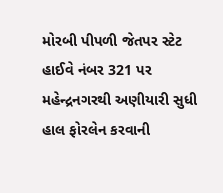મોરબી પીપળી જેતપર સ્ટેટ હાઈવે નંબર 321 પર મહેન્દ્રનગરથી અણીયારી સુધી હાલ ફોરલેન કરવાની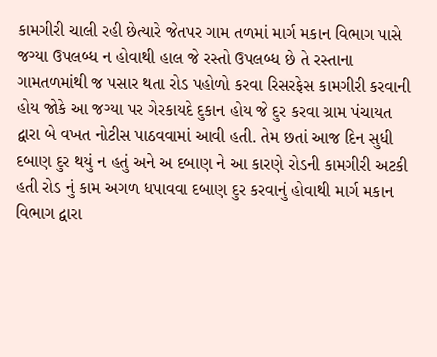કામગીરી ચાલી રહી છેત્યારે જેતપર ગામ તળમાં માર્ગ મકાન વિભાગ પાસે જગ્યા ઉપલબ્ધ ન હોવાથી હાલ જે રસ્તો ઉપલબ્ધ છે તે રસ્તાના ગામતળમાંથી જ પસાર થતા રોડ પહોળો કરવા રિસરફેસ કામગીરી કરવાની હોય જોકે આ જગ્યા પર ગેરકાયદે દુકાન હોય જે દુર કરવા ગ્રામ પંચાયત દ્વારા બે વખત નોટીસ પાઠવવામાં આવી હતી. તેમ છતાં આજ દિન સુધી દબાણ દુર થયું ન હતું અને અ દબાણ ને આ કારણે રોડની કામગીરી અટકી હતી રોડ નું કામ અગળ ધપાવવા દબાણ દુર કરવાનું હોવાથી માર્ગ મકાન વિભાગ દ્વારા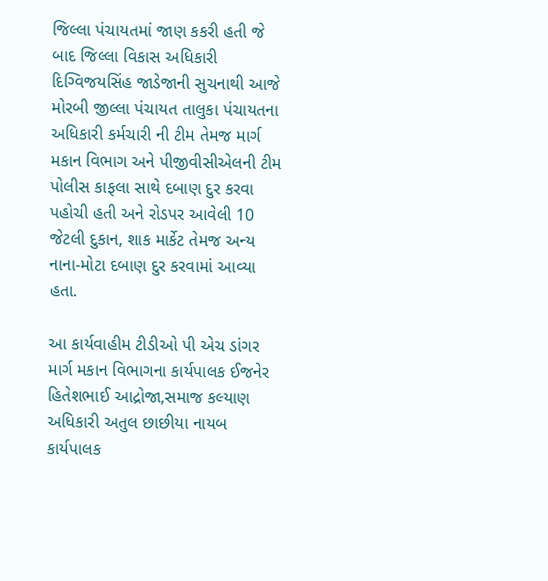જિલ્લા પંચાયતમાં જાણ કકરી હતી જે બાદ જિલ્લા વિકાસ અધિકારી દિગ્વિજયસિંહ જાડેજાની સુચનાથી આજે મોરબી જીલ્લા પંચાયત તાલુકા પંચાયતના અધિકારી કર્મચારી ની ટીમ તેમજ માર્ગ મકાન વિભાગ અને પીજીવીસીએલની ટીમ પોલીસ કાફલા સાથે દબાણ દુર કરવા પહોચી હતી અને રોડપર આવેલી 10 જેટલી દુકાન, શાક માર્કેટ તેમજ અન્ય નાના-મોટા દબાણ દુર કરવામાં આવ્યા હતા.

આ કાર્યવાહીમ ટીડીઓ પી એચ ડાંગર માર્ગ મકાન વિભાગના કાર્યપાલક ઈજનેર હિતેશભાઈ આદ્રોજા,સમાજ કલ્યાણ અધિકારી અતુલ છાછીયા નાયબ કાર્યપાલક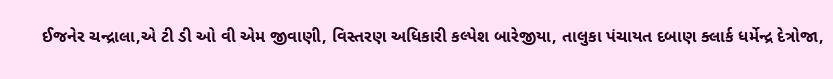ઈજનેર ચન્દ્રાલા,એ ટી ડી ઓ વી એમ જીવાણી, વિસ્તરણ અધિકારી કલ્પેશ બારેજીયા, તાલુકા પંચાયત દબાણ ક્લાર્ક ધર્મેન્દ્ર દેત્રોજા,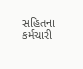સહિતના કર્મચારી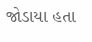જોડાયા હતા